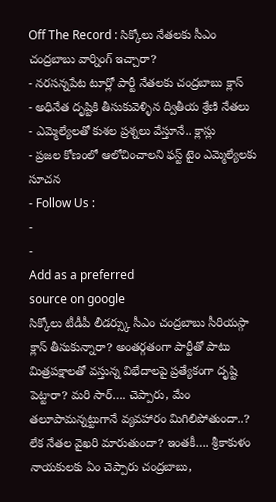Off The Record : సిక్కోలు నేతలకు సీఎం చంద్రబాబు వార్నింగ్ ఇచ్చారా?
- నరసన్నపేట టూర్లో పార్టీ నేతలకు చంద్రబాబు క్లాస్
- అధినేత దృష్టికి తీసుకువెళ్ళిన ద్వితీయ శ్రేణి నేతలు
- ఎమ్మెల్యేలతో కుశల ప్రశ్నలు వేస్తూనే.. క్లాస్లు
- ప్రజల కోణంలో ఆలోచించాలని ఫస్ట్ టైం ఎమ్మెల్యేలకు సూచన
- Follow Us :
-
-
Add as a preferred
source on google
సిక్కోలు టీడీపీ లీడర్స్కు సీఎం చంద్రబాబు సీరియస్గా క్లాస్ తీసుకున్నారా? అంతర్గతంగా పార్టీతో పాటు మిత్రపక్షాలతో వస్తున్న విభేదాలపై ప్రత్యేకంగా దృష్టి పెట్టారా? మరి సార్…. చెప్పారు, మేం తలూపామన్నట్టుగానే వ్యవహారం మిగిలిపోతుందా..? లేక నేతల వైఖరి మారుతుందా? ఇంతకీ…. శ్రీకాకుళం నాయకులకు ఏం చెప్పారు చంద్రబాబు,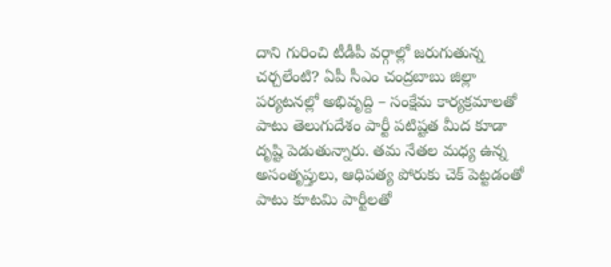దాని గురించి టీడీపీ వర్గాల్లో జరుగుతున్న చర్చలేంటి? ఏపీ సీఎం చంద్రబాబు జిల్లా పర్యటనల్లో అభివృద్ది – సంక్షేమ కార్యక్రమాలతో పాటు తెలుగుదేశం పార్టీ పటిష్టత మీద కూడా దృష్టి పెడుతున్నారు. తమ నేతల మధ్య ఉన్న అసంతృప్తులు, ఆధిపత్య పోరుకు చెక్ పెట్టడంతో పాటు కూటమి పార్టీలతో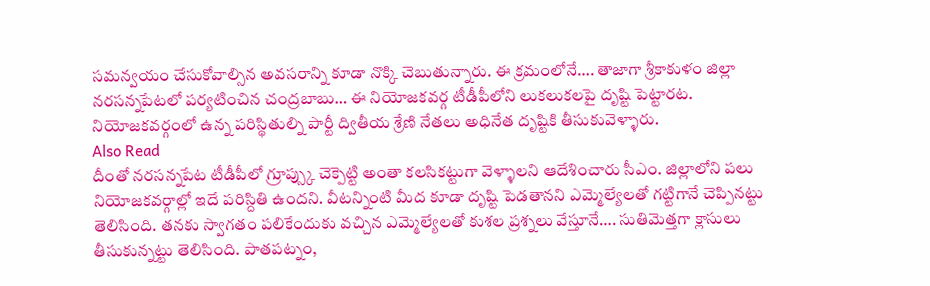సమన్వయం చేసుకోవాల్సిన అవసరాన్ని కూడా నొక్కి చెబుతున్నారు. ఈ క్రమంలోనే…. తాజాగా శ్రీకాకుళం జిల్లా నరసన్నపేటలో పర్యటించిన చంద్రబాబు… ఈ నియోజకవర్గ టీడీపీలోని లుకలుకలపై దృష్టి పెట్టారట. నియోజకవర్గంలో ఉన్న పరిస్థితుల్ని పార్టీ ద్వితీయ శ్రేణి నేతలు అధినేత దృష్టికి తీసుకువెళ్ళారు.
Also Read
దీంతో నరసన్నపేట టీడీపీలో గ్రూప్స్కు చెక్పెట్టి అంతా కలసికట్టుగా వెళ్ళాలని ఆదేశించారు సీఎం. జిల్లాలోని పలు నియోజకవర్గాల్లో ఇదే పరిస్దితి ఉందని. వీటన్నింటి మీద కూడా దృష్టి పెడతానని ఎమ్మెల్యేలతో గట్టిగానే చెప్పినట్టు తెలిసింది. తనకు స్వాగతం పలికేందుకు వచ్చిన ఎమ్మెల్యేలతో కుశల ప్రశ్నలు వేస్తూనే…. సుతిమెత్తగా క్లాసులు తీసుకున్నట్టు తెలిసింది. పాతపట్నం,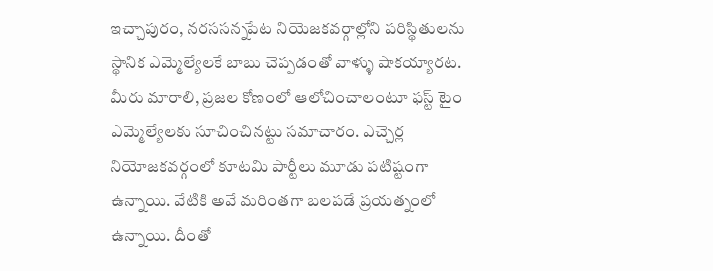ఇచ్చాపురం, నరససన్నపేట నియెజకవర్గాల్లోని పరిస్థితులను స్థానిక ఎమ్మెల్యేలకే బాబు చెప్పడంతో వాళ్ళు షాకయ్యారట. మీరు మారాలి, ప్రజల కోణంలో ఆలోచించాలంటూ ఫస్ట్ టైం ఎమ్మెల్యేలకు సూచించినట్టు సమాచారం. ఎచ్చెర్ల నియోజకవర్గంలో కూటమి పార్టీలు మూడు పటిష్టంగా ఉన్నాయి. వేటికి అవే మరింతగా బలపడే ప్రయత్నంలో ఉన్నాయి. దీంతో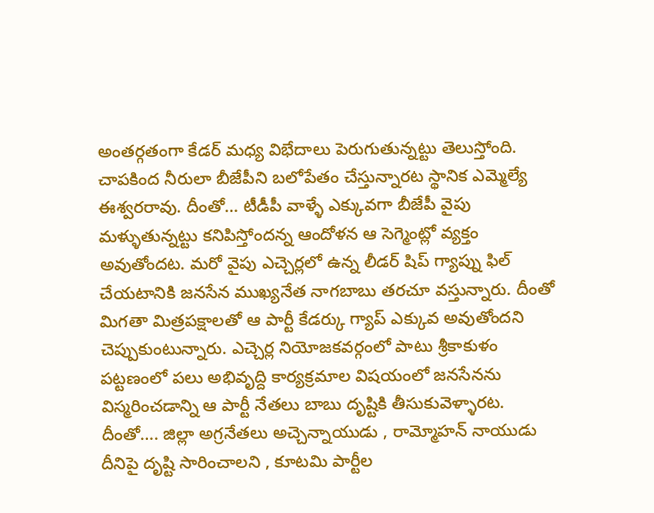అంతర్గతంగా కేడర్ మధ్య విభేదాలు పెరుగుతున్నట్టు తెలుస్తోంది.
చాపకింద నీరులా బీజేపీని బలోపేతం చేస్తున్నారట స్థానిక ఎమ్మెల్యే ఈశ్వరరావు. దీంతో… టీడీపీ వాళ్ళే ఎక్కువగా బీజేపీ వైపు మళ్ళుతున్నట్టు కనిపిస్తోందన్న ఆందోళన ఆ సెగ్మెంట్లో వ్యక్తం అవుతోందట. మరో వైపు ఎచ్చెర్లలో ఉన్న లీడర్ షిప్ గ్యాప్ను ఫిల్ చేయటానికి జనసేన ముఖ్యనేత నాగబాబు తరచూ వస్తున్నారు. దీంతో మిగతా మిత్రపక్షాలతో ఆ పార్టీ కేడర్కు గ్యాప్ ఎక్కువ అవుతోందని చెప్పుకుంటున్నారు. ఎచ్చెర్ల నియోజకవర్గంలో పాటు శ్రీకాకుళం పట్టణంలో పలు అభివృద్ది కార్యక్రమాల విషయంలో జనసేనను విస్మరించడాన్ని ఆ పార్టీ నేతలు బాబు దృష్టికి తీసుకువెళ్ళారట. దీంతో…. జిల్లా అగ్రనేతలు అచ్చెన్నాయుడు , రామ్మోహన్ నాయుడు దీనిపై దృష్టి సారించాలని , కూటమి పార్టీల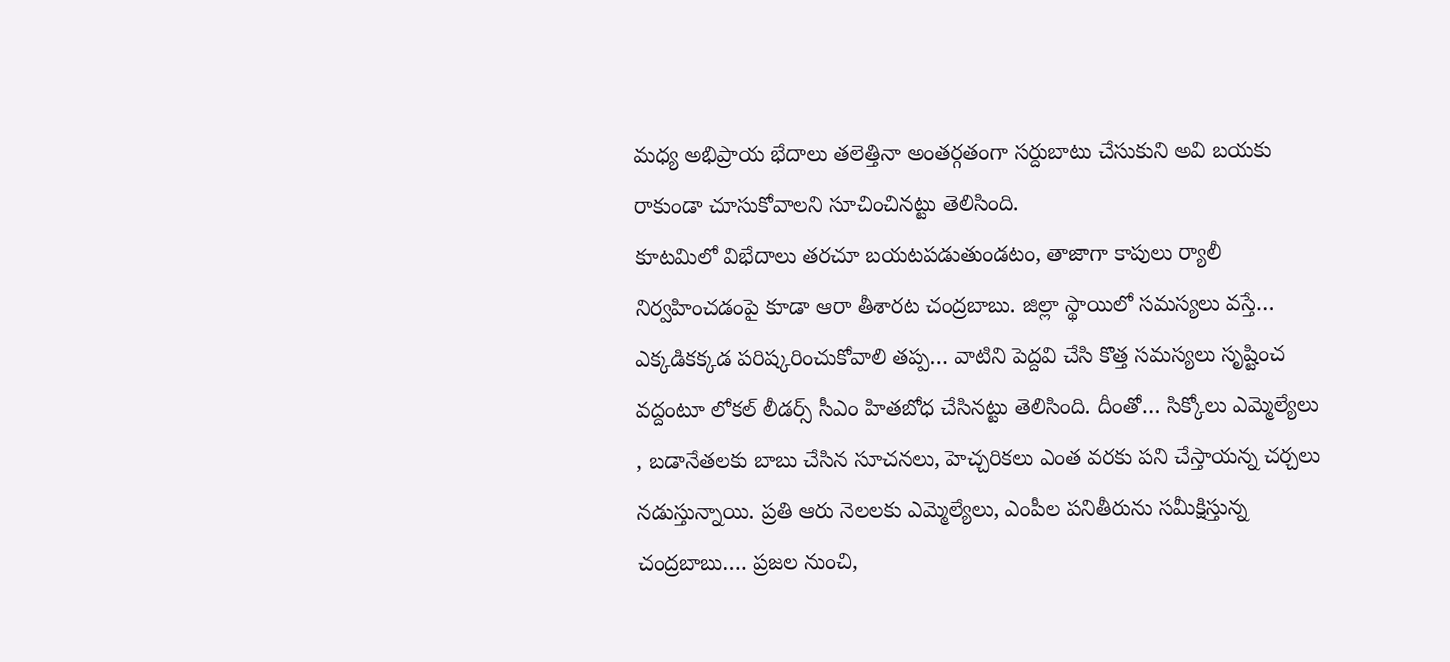మధ్య అభిప్రాయ భేదాలు తలెత్తినా అంతర్గతంగా సర్దుబాటు చేసుకుని అవి బయకు రాకుండా చూసుకోవాలని సూచించినట్టు తెలిసింది.
కూటమిలో విభేదాలు తరచూ బయటపడుతుండటం, తాజాగా కాపులు ర్యాలీ నిర్వహించడంపై కూడా ఆరా తీశారట చంద్రబాబు. జిల్లా స్థాయిలో సమస్యలు వస్తే… ఎక్కడికక్కడ పరిష్కరించుకోవాలి తప్ప… వాటిని పెద్దవి చేసి కొత్త సమస్యలు సృష్టించ వద్దంటూ లోకల్ లీడర్స్ సీఎం హితబోధ చేసినట్టు తెలిసింది. దీంతో… సిక్కోలు ఎమ్మెల్యేలు , బడానేతలకు బాబు చేసిన సూచనలు, హెచ్చరికలు ఎంత వరకు పని చేస్తాయన్న చర్చలు నడుస్తున్నాయి. ప్రతి ఆరు నెలలకు ఎమ్మెల్యేలు, ఎంపీల పనితీరును సమీక్షిస్తున్న చంద్రబాబు…. ప్రజల నుంచి,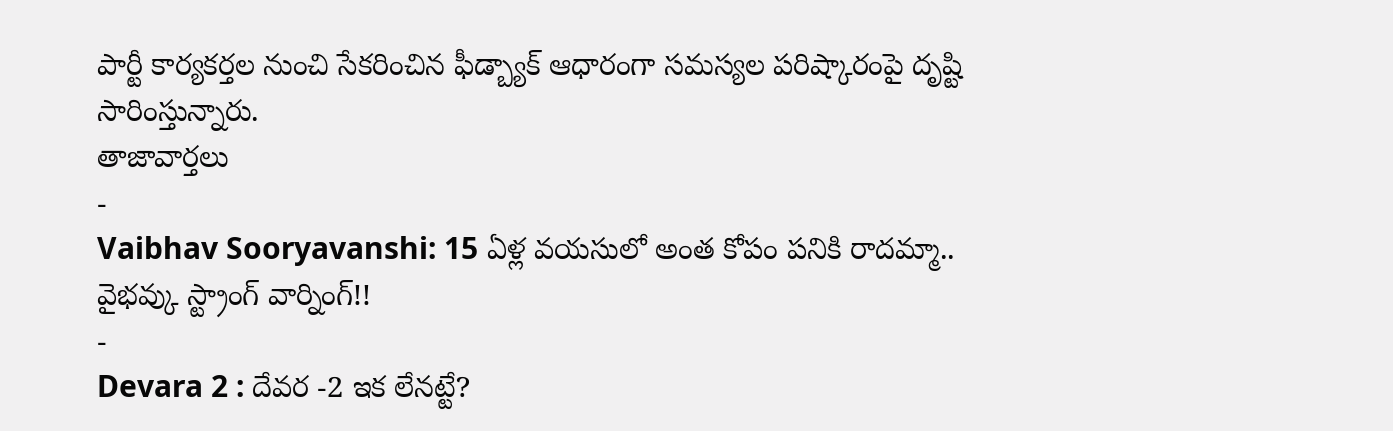పార్టీ కార్యకర్తల నుంచి సేకరించిన ఫీడ్బ్యాక్ ఆధారంగా సమస్యల పరిష్కారంపై దృష్టి సారింస్తున్నారు.
తాజావార్తలు
-
Vaibhav Sooryavanshi: 15 ఏళ్ల వయసులో అంత కోపం పనికి రాదమ్మా.. వైభవ్కు స్ట్రాంగ్ వార్నింగ్!!
-
Devara 2 : దేవర -2 ఇక లేనట్టే?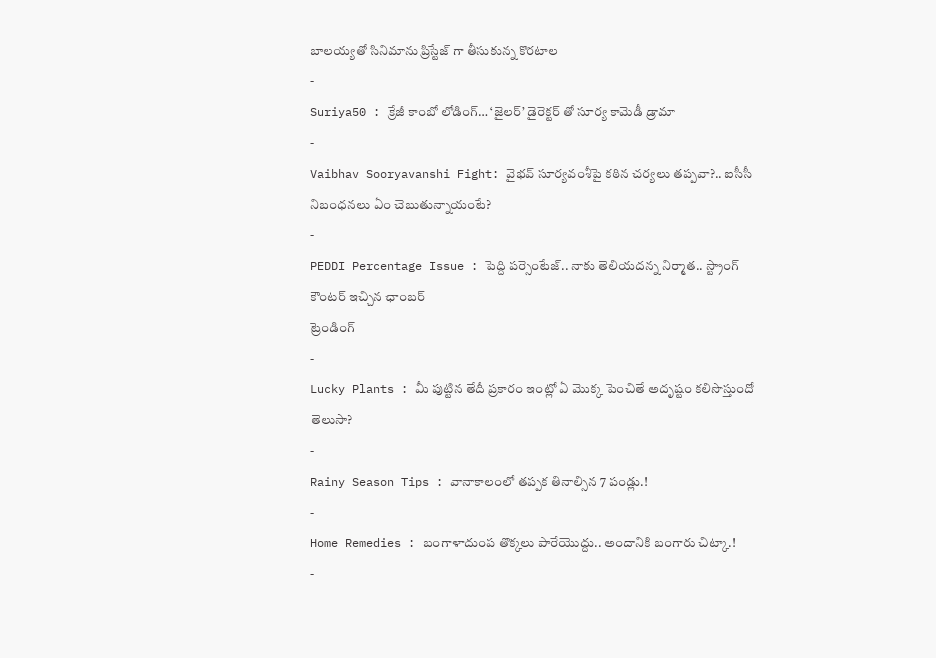బాలయ్యతో సినిమాను ప్రిస్టేజ్ గా తీసుకున్న కొరటాల
-
Suriya50 : క్రేజీ కాంబో లోడింగ్… ‘జైలర్’ డైరెక్టర్ తో సూర్య కామెడీ డ్రామా
-
Vaibhav Sooryavanshi Fight: వైభవ్ సూర్యవంశీపై కఠిన చర్యలు తప్పవా?.. ఐసీసీ నిబంధనలు ఏం చెబుతున్నాయంటే?
-
PEDDI Percentage Issue : పెద్ది పర్సెంటేజ్.. నాకు తెలియదన్న నిర్మాత.. స్ట్రాంగ్ కౌంటర్ ఇచ్చిన ఛాంబర్
ట్రెండింగ్
-
Lucky Plants : మీ పుట్టిన తేదీ ప్రకారం ఇంట్లో ఏ మొక్క పెంచితే అదృష్టం కలిసొస్తుందో తెలుసా?
-
Rainy Season Tips : వానాకాలంలో తప్పక తినాల్సిన 7 పండ్లు.!
-
Home Remedies : బంగాళాదుంప తొక్కలు పారేయొద్దు.. అందానికి బంగారు చిట్కా.!
-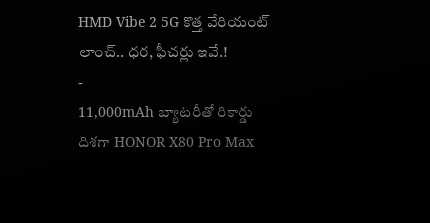HMD Vibe 2 5G కొత్త వేరియంట్ లాంచ్.. ధర, ఫీచర్లు ఇవే.!
-
11,000mAh బ్యాటరీతో రికార్డు దిశగా HONOR X80 Pro Max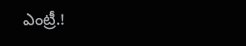ఎంట్రీ.!